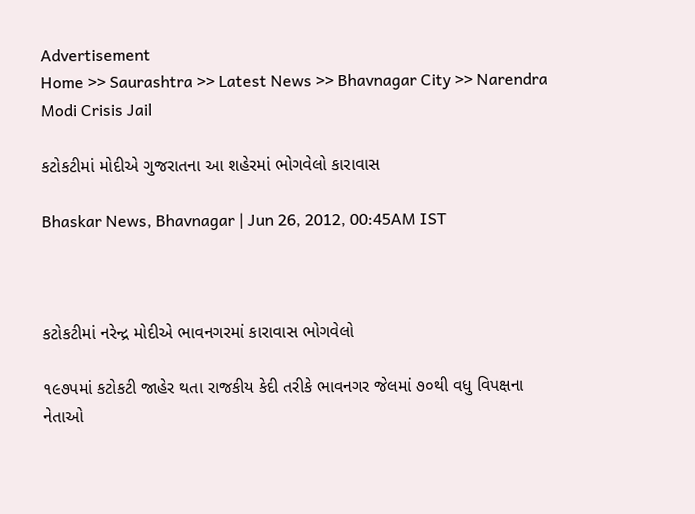Advertisement
Home >> Saurashtra >> Latest News >> Bhavnagar City >> Narendra Modi Crisis Jail

કટોકટીમાં મોદીએ ગુજરાતના આ શહેરમાં ભોગવેલો કારાવાસ

Bhaskar News, Bhavnagar | Jun 26, 2012, 00:45AM IST



કટોકટીમાં નરેન્દ્ર મોદીએ ભાવનગરમાં કારાવાસ ભોગવેલો

૧૯૭પમાં કટોકટી જાહેર થતા રાજકીય કેદી તરીકે ભાવનગર જેલમાં ૭૦થી વધુ વિપક્ષના નેતાઓ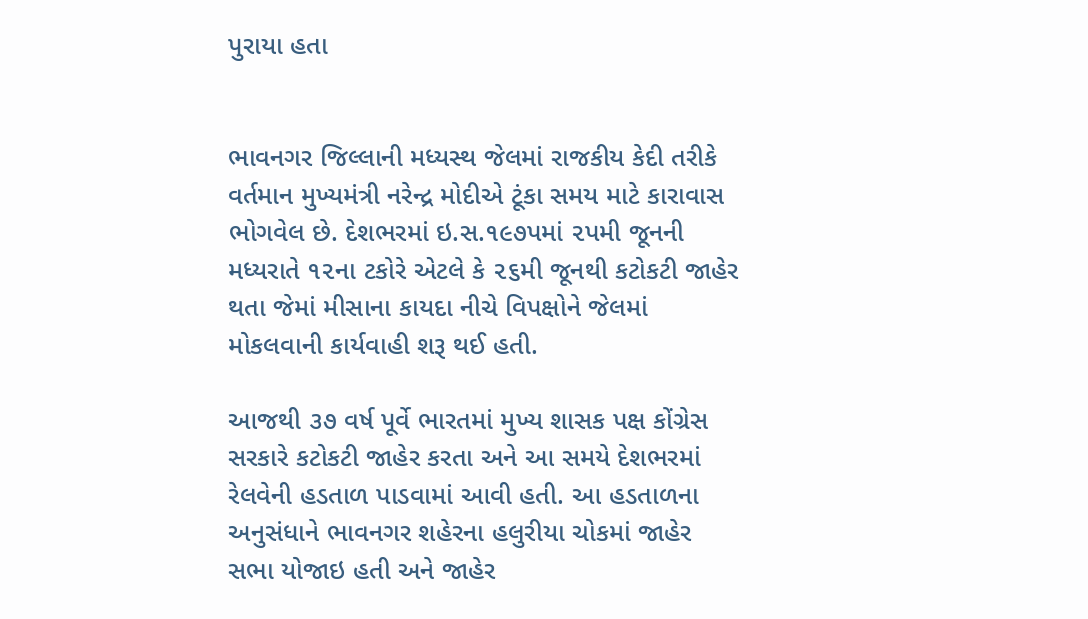પુરાયા હતા


ભાવનગર જિલ્લાની મધ્યસ્થ જેલમાં રાજકીય કેદી તરીકે વર્તમાન મુખ્યમંત્રી નરેન્દ્ર મોદીએ ટૂંકા સમય માટે કારાવાસ ભોગવેલ છે. દેશભરમાં ઇ.સ.૧૯૭પમાં ૨પમી જૂનની મધ્યરાતે ૧૨ના ટકોરે એટલે કે ૨૬મી જૂનથી કટોકટી જાહેર થતા જેમાં મીસાના કાયદા નીચે વિપક્ષોને જેલમાં મોકલવાની કાર્યવાહી શરૂ થઈ હતી.

આજથી ૩૭ વર્ષ પૂર્વે ભારતમાં મુખ્ય શાસક પક્ષ કોંગ્રેસ સરકારે કટોકટી જાહેર કરતા અને આ સમયે દેશભરમાં રેલવેની હડતાળ પાડવામાં આવી હતી. આ હડતાળના અનુસંધાને ભાવનગર શહેરના હલુરીયા ચોકમાં જાહેર સભા યોજાઇ હતી અને જાહેર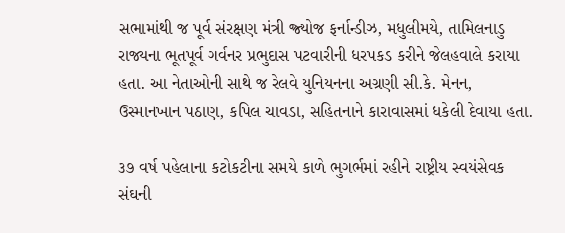સભામાંથી જ પૂર્વ સંરક્ષણ મંત્રી જ્ર્યોજ ફર્નાન્ડીઝ, મધુલીમયે, તામિલનાડુ રાજ્યના ભૂતપૂર્વ ગર્વનર પ્રભુદાસ પટવારીની ધરપકડ કરીને જેલહવાલે કરાયા હતા. આ નેતાઓની સાથે જ રેલવે યુનિયનના અગ્રણી સી.કે. મેનન, ઉસ્માનખાન પઠાણ, કપિલ ચાવડા, સહિ‌તનાને કારાવાસમાં ધકેલી દેવાયા હતા.

૩૭ વર્ષ પહેલાના કટોકટીના સમયે કાળે ભુગર્ભમાં રહીને રાષ્ટ્રીય સ્વયંસેવક સંઘની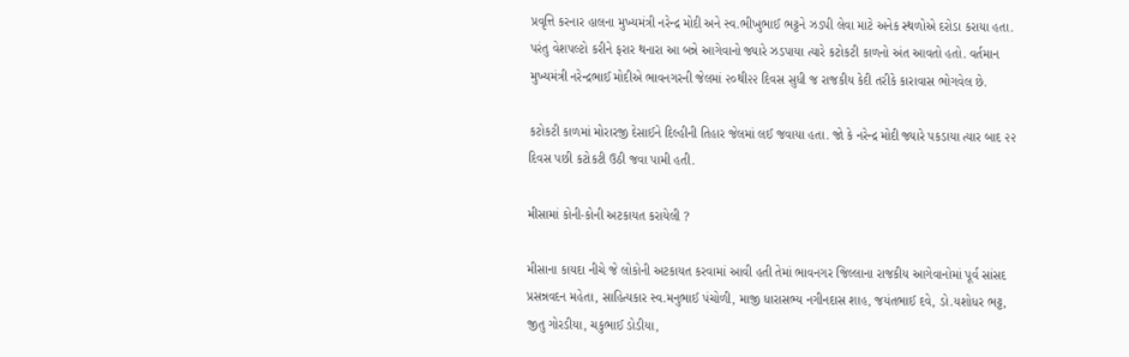પ્રવૃત્તિ કરનાર હાલના મુખ્યમંત્રી નરેન્દ્ર મોદી અને સ્વ.ભીખુભાઈ ભટ્ટને ઝડપી લેવા માટે અનેક સ્થળોએ દરોડા કરાયા હતા. પરંતુ વેશપલ્ટો કરીને ફરાર થનારા આ બન્ને આગેવાનો જ્યારે ઝડપાયા ત્યારે કટોકટી કાળનો અંત આવતો હતો. વર્તમાન મુખ્યમંત્રી નરેન્દ્રભાઈ મોદીએ ભાવનગરની જેલમાં ૨૦થી૨૨ દિવસ સુધી જ રાજકીય કેદી તરીકે કારાવાસ ભોગવેલ છે.

કટોકટી કાળમાં મોરારજી દેસાઈને દિલ્હીની તિહાર જેલમાં લઈ જવાયા હતા. જો કે નરેન્દ્ર મોદી જ્યારે પકડાયા ત્યાર બાદ ૨૨ દિવસ પછી કટોકટી ઉઠી જવા પામી હતી.

મીસામાં કોની-કોની અટકાયત કરાયેલી ?

મીસાના કાયદા નીચે જે લોકોની અટકાયત કરવામાં આવી હતી તેમાં ભાવનગર જિ‌લ્લાના રાજકીય આગેવાનોમાં પૂર્વ સાંસદ પ્રસન્નવદન મહેતા, સાહિ‌ત્યકાર સ્વ.મનુભાઈ પંચોળી, માજી ધારાસભ્ય નગીનદાસ શાહ, જયંતભાઈ દવે, ડો.યશોધર ભટ્ટ, જીતુ ગોરડીયા, ચકુભાઈ ડોડીયા,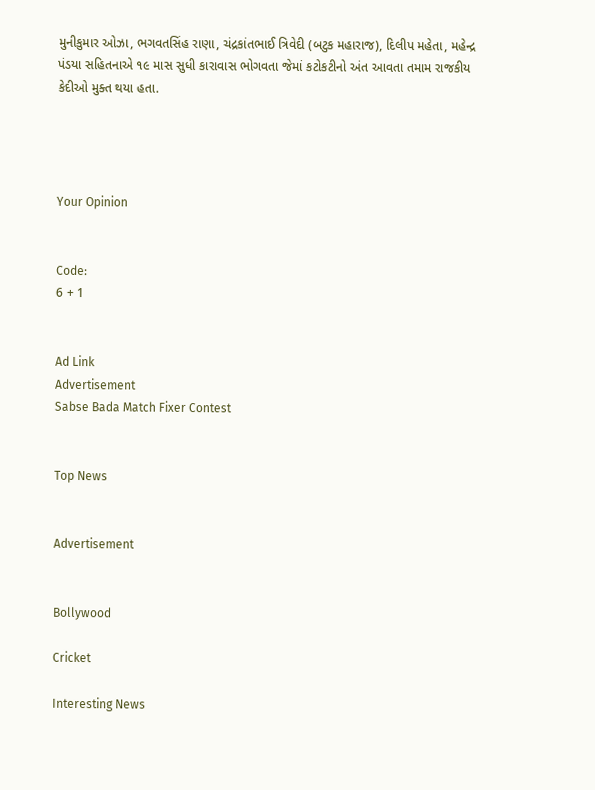મુનીકુમાર ઓઝા, ભગવતસિંહ રાણા, ચંદ્રકાંતભાઈ ત્રિવેદી (બટુક મહારાજ), દિલીપ મહેતા, મહેન્દ્ર પંડયા સહિ‌તનાએ ૧૯ માસ સુધી કારાવાસ ભોગવતા જેમાં કટોકટીનો અંત આવતા તમામ રાજકીય કેદીઓ મુક્ત થયા હતા.




Your Opinion


Code:
6 + 1


Ad Link
Advertisement
Sabse Bada Match Fixer Contest


Top News


Advertisement


Bollywood

Cricket

Interesting News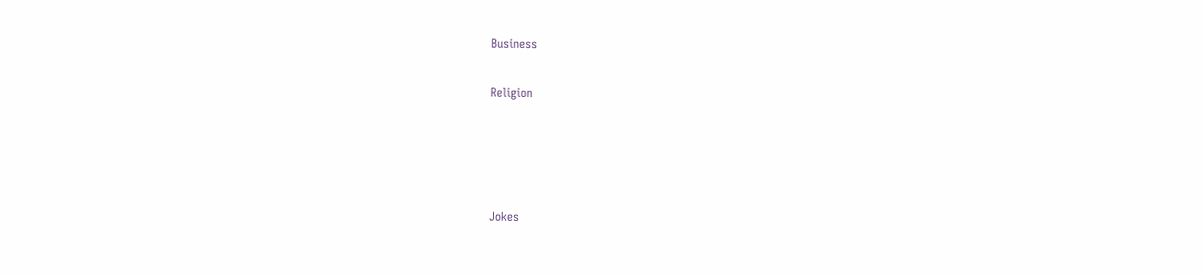Business

Religion




Jokes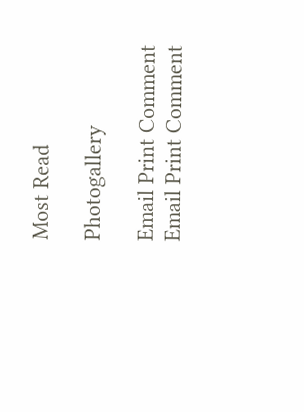Most Read

Photogallery

Email Print Comment
Email Print Comment